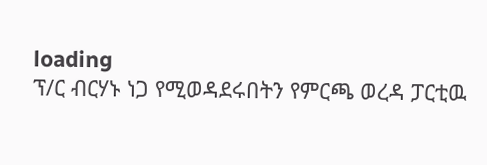loading
ፕ/ር ብርሃኑ ነጋ የሚወዳደሩበትን የምርጫ ወረዳ ፓርቲዉ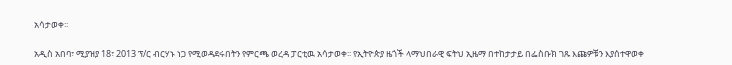አሳታወቀ፡፡

አዲስ አበባ፣ ሚያዝያ 18፣ 2013 ፕ/ር ብርሃኑ ነጋ የሚወዳደሩበትን የምርጫ ወረዳ ፓርቲዉ አሳታወቀ፡፡ የኢትዮጵያ ዜጎች ላማህበራዊ ፍትህ ኢዜማ በተከታታይ በፌስቡክ ገጹ እጩዎቹን እያሰተዋወቀ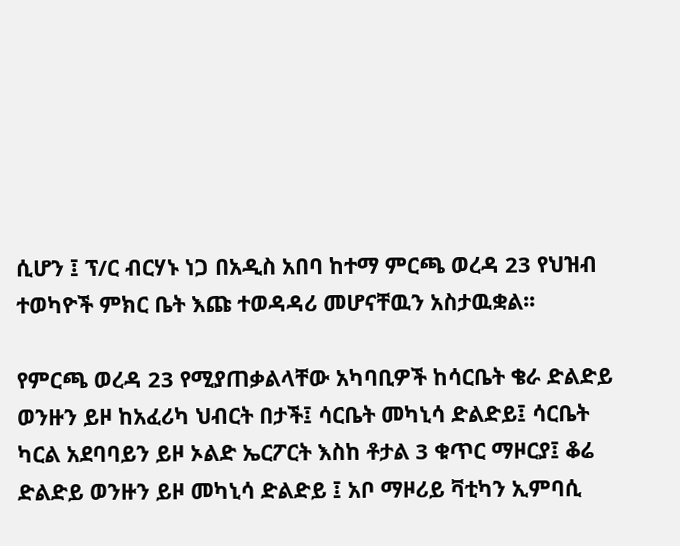ሲሆን ፤ ፕ/ር ብርሃኑ ነጋ በአዲስ አበባ ከተማ ምርጫ ወረዳ 23 የህዝብ ተወካዮች ምክር ቤት እጩ ተወዳዳሪ መሆናቸዉን አስታዉቋል፡፡

የምርጫ ወረዳ 23 የሚያጠቃልላቸው አካባቢዎች ከሳርቤት ቄራ ድልድይ ወንዙን ይዞ ከአፈሪካ ህብርት በታች፤ ሳርቤት መካኒሳ ድልድይ፤ ሳርቤት ካርል አደባባይን ይዞ ኦልድ ኤርፖርት እስከ ቶታል 3 ቁጥር ማዞርያ፤ ቆሬ ድልድይ ወንዙን ይዞ መካኒሳ ድልድይ ፤ አቦ ማዞሪይ ቫቲካን ኢምባሲ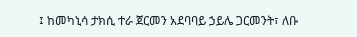፤ ከመካኒሳ ታክሲ ተራ ጀርመን አደባባይ ኃይሌ ጋርመንት፣ ለቡ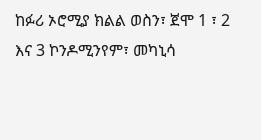ከፉሪ ኦሮሚያ ክልል ወስን፣ ጀሞ 1 ፣ 2 እና 3 ኮንዶሚንየም፣ መካኒሳ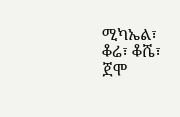ሚካኤል፣ ቆሬ፣ ቆሼ፣ ጀሞ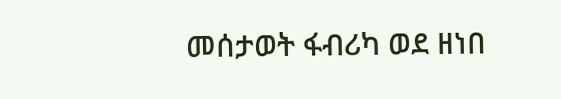መሰታወት ፋብሪካ ወደ ዘነበ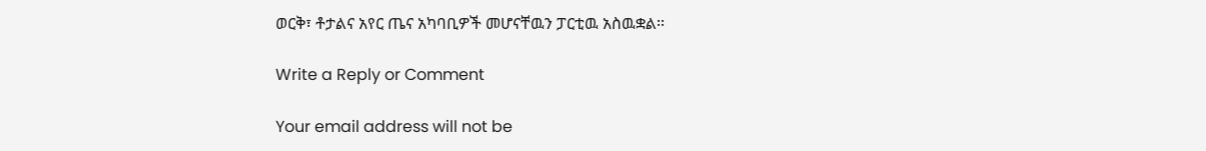ወርቅ፣ ቶታልና አየር ጤና አካባቢዎች መሆናቸዉን ፓርቲዉ አስዉቋል፡፡

Write a Reply or Comment

Your email address will not be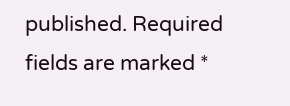published. Required fields are marked *